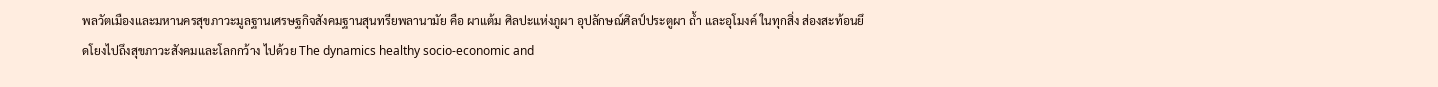พลวัตเมืองและมหานครสุขภาวะมูลฐานเศรษฐกิจสังคมฐานสุนทรียพลานามัย คือ ผาแต้ม ศิลปะแห่งภูผา อุปลักษณ์ศิลป์ประตูผา ถ้ำ และอุโมงค์ ในทุกสิ่ง ส่องสะท้อนยึดโยงไปถึงสุขภาวะสังคมและโลกกว้าง ไปด้วย The dynamics healthy socio-economic and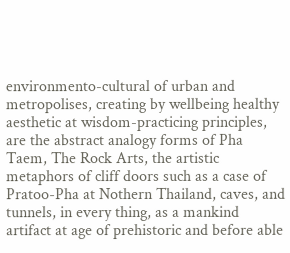environmento-cultural of urban and metropolises, creating by wellbeing healthy aesthetic at wisdom-practicing principles, are the abstract analogy forms of Pha Taem, The Rock Arts, the artistic metaphors of cliff doors such as a case of Pratoo-Pha at Nothern Thailand, caves, and tunnels, in every thing, as a mankind artifact at age of prehistoric and before able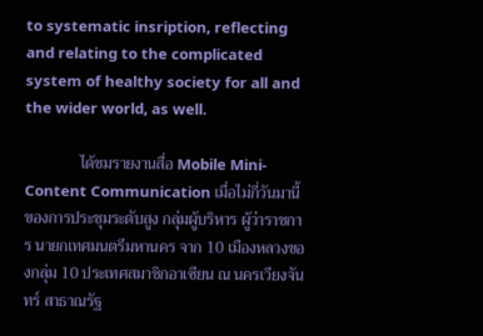to systematic insription, reflecting and relating to the complicated system of healthy society for all and the wider world, as well.

              ได้ชมรายงานสื่อ Mobile Mini-Content Communication เมื่อไม่กี่วันมานี้ ของการประชุมระดับสูง กลุ่มผู้บริหาร ผู้ว่าราชการ นายกเทศมนตรีมหานคร จาก 10 เมืองหลวงของกลุ่ม 10 ประเทศสมาชิกอาเซียน ณ นครเวียงจันทร์ สาธาณรัฐ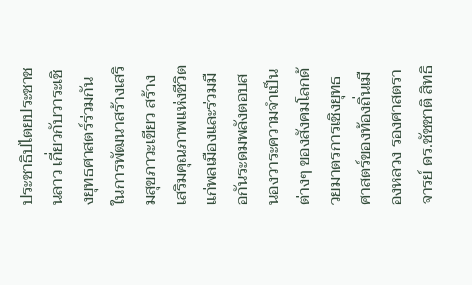ประชาธิปไตยประชาชนลาว เกี่ยวกับวาระเชิงยุทธศาสตร์ร่วมกันในการพัฒนาสร้างเสริมสุขภาวะเขียว สร้างเสริมคุณภาพแห่งชีวิตแก่พลเมืองและร่วมมือกันระดมพลังตอบสนองวาระความจำเป็นต่างๆ ของสังคมโลกด้วยมาตรการเชิงยุทธศาสตร์ของท้องถิ่นเมืองหลวง รองศาสตราจารย์ ดร.ชัชชาติ สิทธิ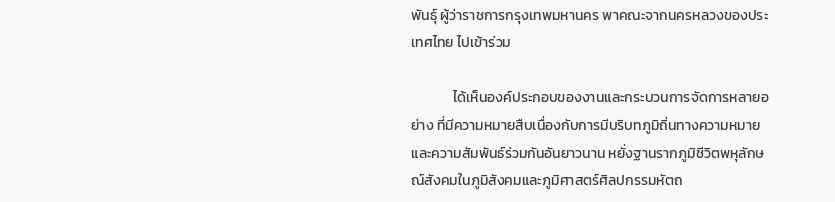พันธุ์ ผู้ว่าราชการกรุงเทพมหานคร พาคณะจากนครหลวงของประเทศไทย ไปเข้าร่วม

             ได้เห็นองค์ประกอบของงานและกระบวนการจัดการหลายอย่าง ที่มีความหมายสืบเนื่องกับการมีบริบทภูมิถิ่นทางความหมายและความสัมพันธ์ร่วมกันอันยาวนาน หยั่งฐานรากภูมิชีวิตพหุลักษณ์สังคมในภูมิสังคมและภูมิศาสตร์ศิลปกรรมหัตถ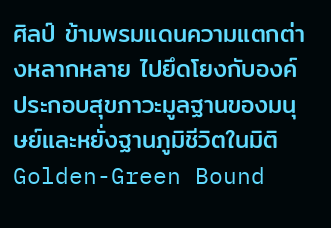ศิลป์ ข้ามพรมแดนความแตกต่างหลากหลาย ไปยึดโยงกับองค์ประกอบสุขภาวะมูลฐานของมนุษย์และหยั่งฐานภูมิชีวิตในมิติ Golden-Green Bound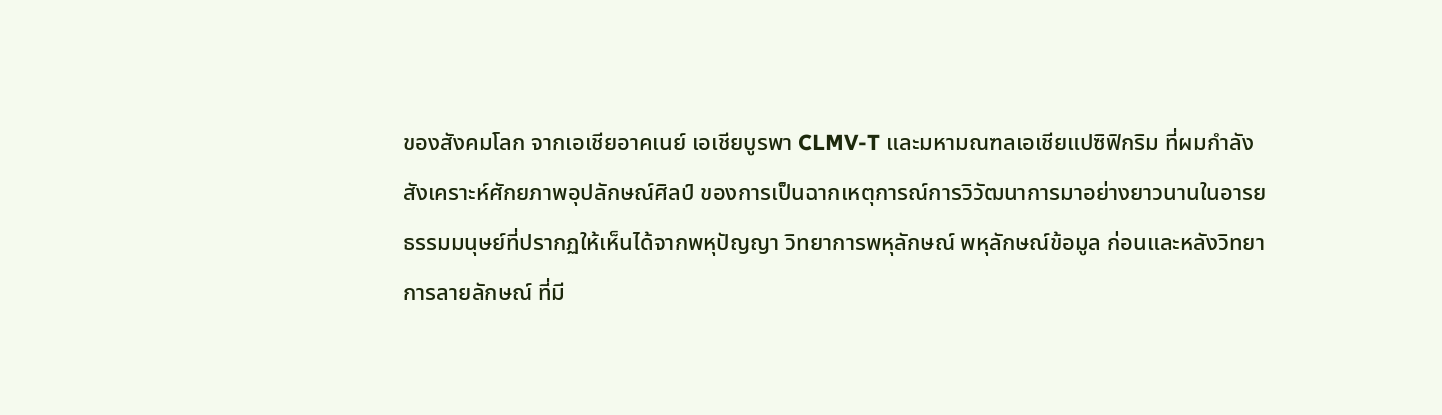ของสังคมโลก จากเอเชียอาคเนย์ เอเชียบูรพา CLMV-T และมหามณฑลเอเชียแปซิฟิกริม ที่ผมกำลังสังเคราะห์ศักยภาพอุปลักษณ์ศิลป์ ของการเป็นฉากเหตุการณ์การวิวัฒนาการมาอย่างยาวนานในอารยธรรมมนุษย์ที่ปรากฏให้เห็นได้จากพหุปัญญา วิทยาการพหุลักษณ์ พหุลักษณ์ข้อมูล ก่อนและหลังวิทยาการลายลักษณ์ ที่มี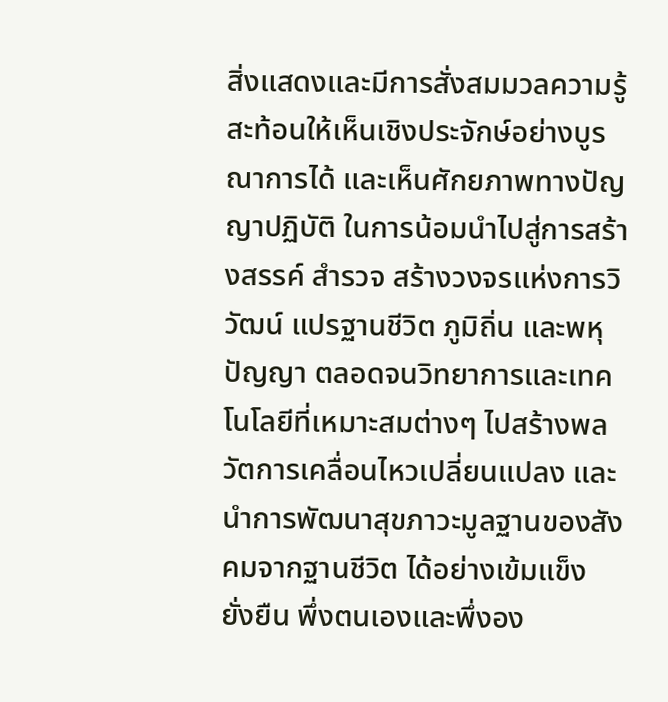สิ่งแสดงและมีการสั่งสมมวลความรู้ สะท้อนให้เห็นเชิงประจักษ์อย่างบูรณาการได้ และเห็นศักยภาพทางปัญญาปฏิบัติ ในการน้อมนำไปสู่การสร้างสรรค์ สำรวจ สร้างวงจรแห่งการวิวัฒน์ แปรฐานชีวิต ภูมิถิ่น และพหุปัญญา ตลอดจนวิทยาการและเทคโนโลยีที่เหมาะสมต่างๆ ไปสร้างพลวัตการเคลื่อนไหวเปลี่ยนแปลง และนำการพัฒนาสุขภาวะมูลฐานของสังคมจากฐานชีวิต ได้อย่างเข้มแข็ง ยั่งยืน พึ่งตนเองและพึ่งอง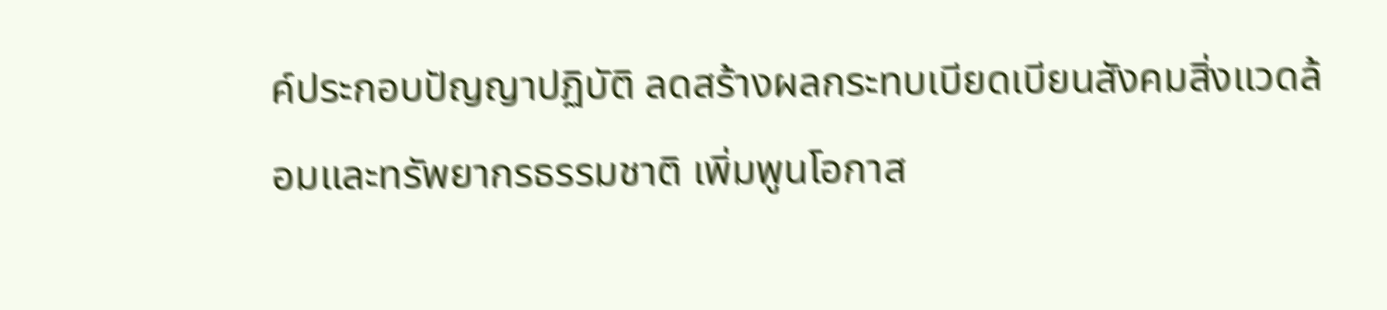ค์ประกอบปัญญาปฏิบัติ ลดสร้างผลกระทบเบียดเบียนสังคมสิ่งแวดล้อมและทรัพยากรธรรมชาติ เพิ่มพูนโอกาส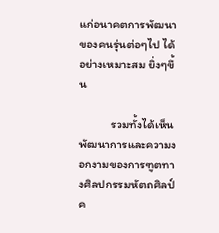แก่อนาคตการพัฒนาของคนรุ่นต่อๆไป ได้อย่างเหมาะสม ยิ่งๆขึ้น

            รวมทั้งได้เห็นพัฒนาการและความงอกงามของการฑูตทางศิลปกรรมหัตถศิลป์ ค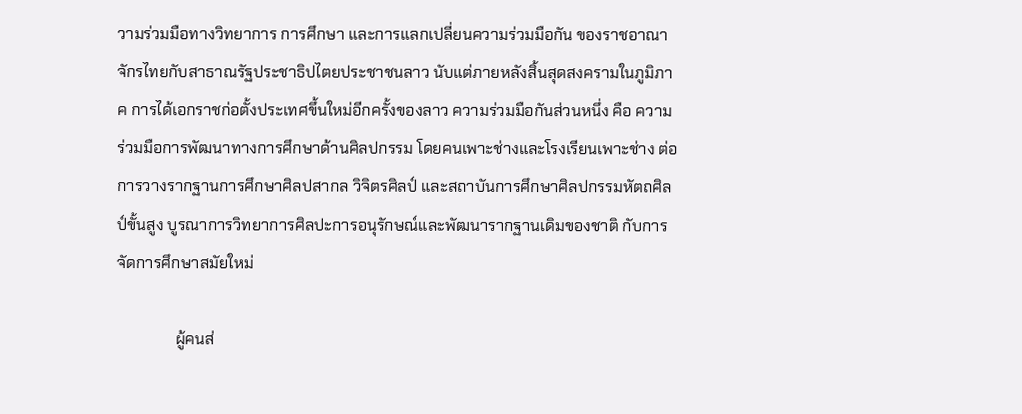วามร่วมมือทางวิทยาการ การศึกษา และการแลกเปลี่ยนความร่วมมือกัน ของราชอาณาจักรไทยกับสาธาณรัฐประชาธิปไตยประชาชนลาว นับแต่ภายหลังสิ้นสุดสงครามในภูมิภาค การได้เอกราชก่อตั้งประเทศขึ้นใหม่อีกครั้งของลาว ความร่วมมือกันส่วนหนึ่ง คือ ความร่วมมือการพัฒนาทางการศึกษาด้านศิลปกรรม โดยคนเพาะช่างและโรงเรียนเพาะช่าง ต่อการวางรากฐานการศึกษาศิลปสากล วิจิตรศิลป์ และสถาบันการศึกษาศิลปกรรมหัตถศิลป์ขั้นสูง บูรณาการวิทยาการศิลปะการอนุรักษณ์และพัฒนารากฐานเดิมของชาติ กับการจัดการศึกษาสมัยใหม่

               ผู้คนส่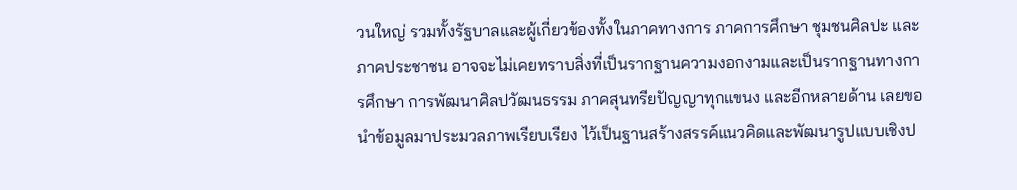วนใหญ่ รวมทั้งรัฐบาลและผู้เกี่ยวข้องทั้งในภาคทางการ ภาคการศึกษา ชุมชนศิลปะ และภาคประชาชน อาจจะไม่เคยทราบสิ่งที่เป็นรากฐานความงอกงามและเป็นรากฐานทางการศึกษา การพัฒนาศิลปวัฒนธรรม ภาคสุนทรียปัญญาทุกแขนง และอีกหลายด้าน เลยขอนำข้อมูลมาประมวลภาพเรียบเรียง ไว้เป็นฐานสร้างสรรค์แนวคิดและพัฒนารูปแบบเชิงป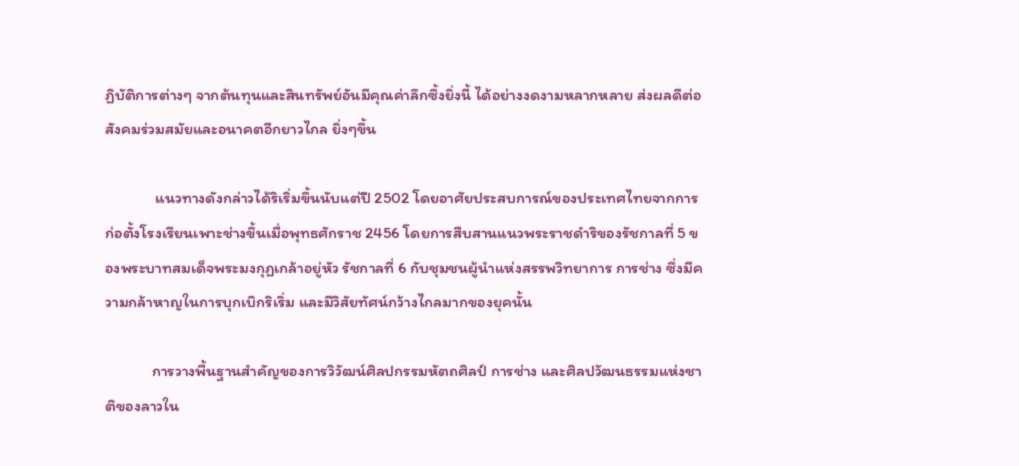ฏิบัติการต่างๆ จากต้นทุนและสินทรัพย์อันมีคุณค่าลึกซึ้งยิ่งนี้ ได้อย่างงดงามหลากหลาย ส่งผลดีต่อสังคมร่วมสมัยและอนาคตอีกยาวไกล ยิ่งๆขึ้น

              แนวทางดังกล่าวได้ริเริ่มขึ้นนับแต่ปี 2502 โดยอาศัยประสบการณ์ของประเทศไทยจากการก่อตั้งโรงเรียนเพาะช่างขึ้นเมื่อพุทธศักราช 2456 โดยการสืบสานแนวพระราชดำริของรัชกาลที่ 5 ของพระบาทสมเด็จพระมงกุฏเกล้าอยู่หัว รัชกาลที่ 6 กับชุมชนผู้นำแห่งสรรพวิทยาการ การช่าง ซึ่งมีความกล้าหาญในการบุกเบิกริเริ่ม และมีวิสัยทัศน์กว้างไกลมากของยุคนั้น

             การวางพื้นฐานสำคัญของการวิวัฒน์ศิลปกรรมหัตถศิลป์ การช่าง และศิลปวัฒนธรรมแห่งชาติของลาวใน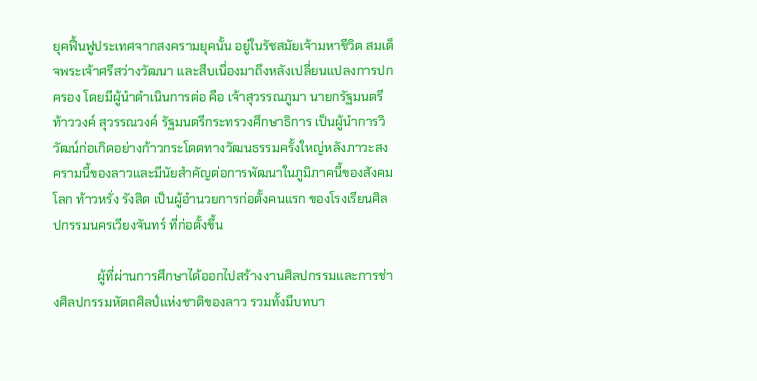ยุคฟื้นฟูประเทศจากสงครามยุคนั้น อยู่ในรัชสมัยเจ้ามหาชีวิต สมเด็จพระเจ้าศรีสว่างวัฒนา และสืบเนื่องมาถึงหลังเปลี่ยนแปลงการปกครอง โดยมีผู้นำดำเนินการต่อ คือ เจ้าสุวรรณภูมา นายกรัฐมนตรี ท้าววงค์ สุวรรณวงค์ รัฐมนตรีกระทรวงศึกษาธิการ เป็นผู้นำการวิวัฒน์ก่อเกิดอย่างก้าวกระโดดทางวัฒนธรรมครั้งใหญ่หลังภาวะสงครามนี้ของลาวและมีนัยสำคัญต่อการพัฒนาในภูมิภาคนี้ของสังคมโลก ท้าวหรั่ง รังสิต เป็นผู้อำนวยการก่อตั้งคนแรก ของโรงเรียนศิลปกรรมนครเวียงจันทร์ ที่ก่อตั้งขึ้น

              ผู้ที่ผ่านการศึกษาได้ออกไปสร้างงานศิลปกรรมและการช่างศิลปกรรมหัตถศิลป์แห่งชาติของลาว รวมทั้งมีบทบา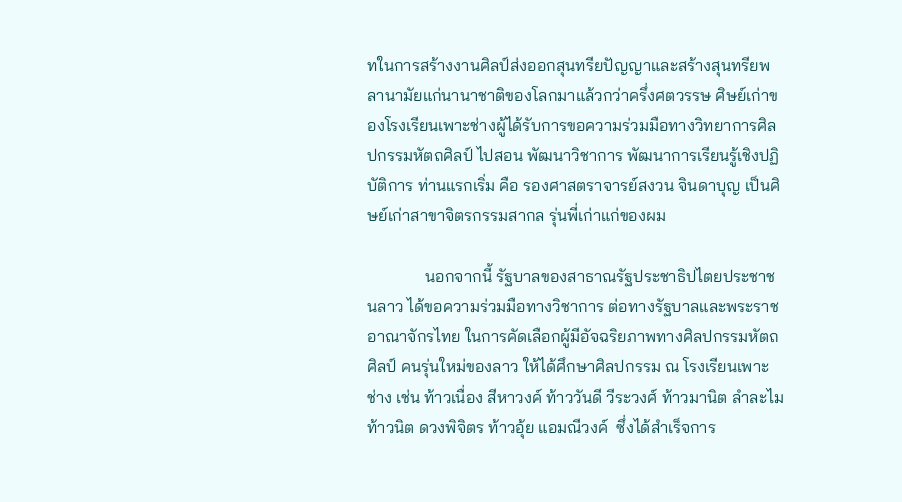ทในการสร้างงานศิลป์ส่งออกสุนทรียปัญญาและสร้างสุนทรียพลานามัยแก่นานาชาติของโลกมาแล้วกว่าครึ่งศตวรรษ ศิษย์เก่าของโรงเรียนเพาะช่างผู้ได้รับการขอความร่วมมือทางวิทยาการศิลปกรรมหัตถศิลป์ ไปสอน พัฒนาวิชาการ พัฒนาการเรียนรู้เชิงปฏิบัติการ ท่านแรกเริ่ม คือ รองศาสตราจารย์สงวน จินดาบุญ เป็นศิษย์เก่าสาขาจิตรกรรมสากล รุ่นพี่เก่าแก่ของผม

              นอกจากนี้ รัฐบาลของสาธาณรัฐประชาธิปไตยประชาชนลาว ได้ขอความร่วมมือทางวิชาการ ต่อทางรัฐบาลและพระราชอาณาจักรไทย ในการคัดเลือกผู้มีอัจฉริยภาพทางศิลปกรรมหัตถศิลป์ คนรุ่นใหม่ของลาว ให้ได้ศึกษาศิลปกรรม ณ โรงเรียนเพาะช่าง เช่น ท้าวเนื่อง สีหาวงค์ ท้าววันดี วีระวงศ์ ท้าวมานิต ลำละไม ท้าวนิต ดวงพิจิตร ท้าวอุ้ย แอมณีวงค์  ซึ่งได้สำเร็จการ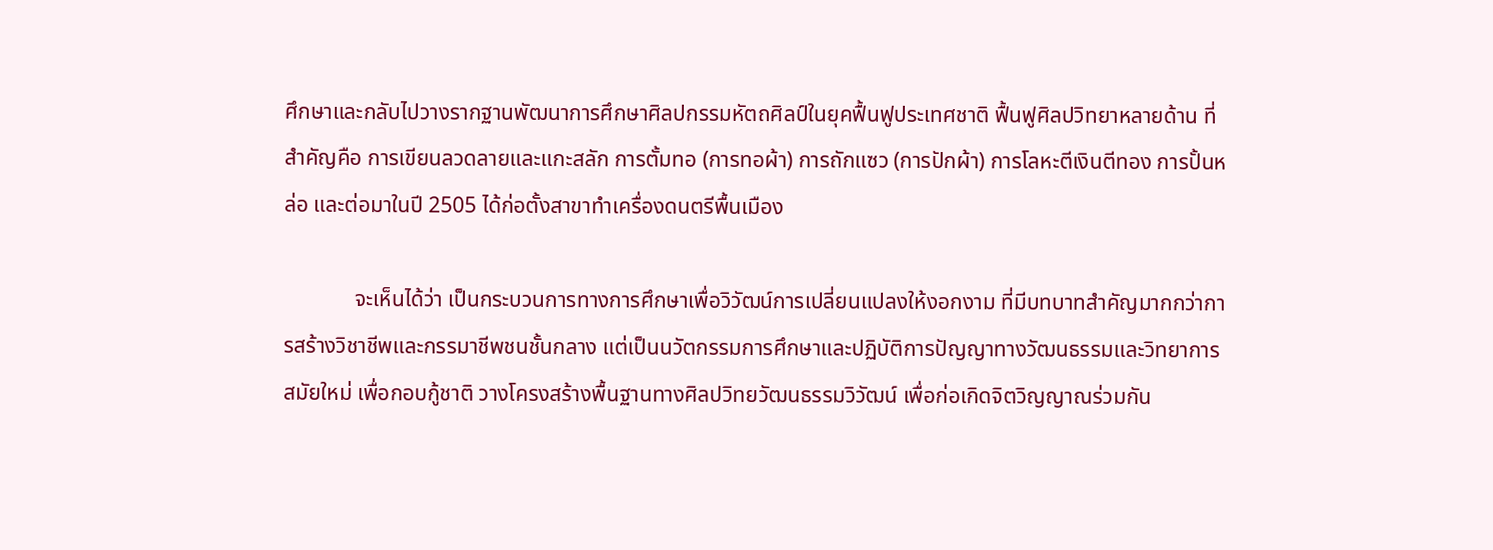ศึกษาและกลับไปวางรากฐานพัฒนาการศึกษาศิลปกรรมหัตถศิลป์ในยุคฟื้นฟูประเทศชาติ ฟื้นฟูศิลปวิทยาหลายด้าน ที่สำคัญคือ การเขียนลวดลายและแกะสลัก การตั้มทอ (การทอผ้า) การถักแซว (การปักผ้า) การโลหะตีเงินตีทอง การปั้นหล่อ และต่อมาในปี 2505 ได้ก่อตั้งสาขาทำเครื่องดนตรีพื้นเมือง

             จะเห็นได้ว่า เป็นกระบวนการทางการศึกษาเพื่อวิวัฒน์การเปลี่ยนแปลงให้งอกงาม ที่มีบทบาทสำคัญมากกว่าการสร้างวิชาชีพและกรรมาชีพชนชั้นกลาง แต่เป็นนวัตกรรมการศึกษาและปฏิบัติการปัญญาทางวัฒนธรรมและวิทยาการสมัยใหม่ เพื่อกอบกู้ชาติ วางโครงสร้างพื้นฐานทางศิลปวิทยวัฒนธรรมวิวัฒน์ เพื่อก่อเกิดจิตวิญญาณร่วมกัน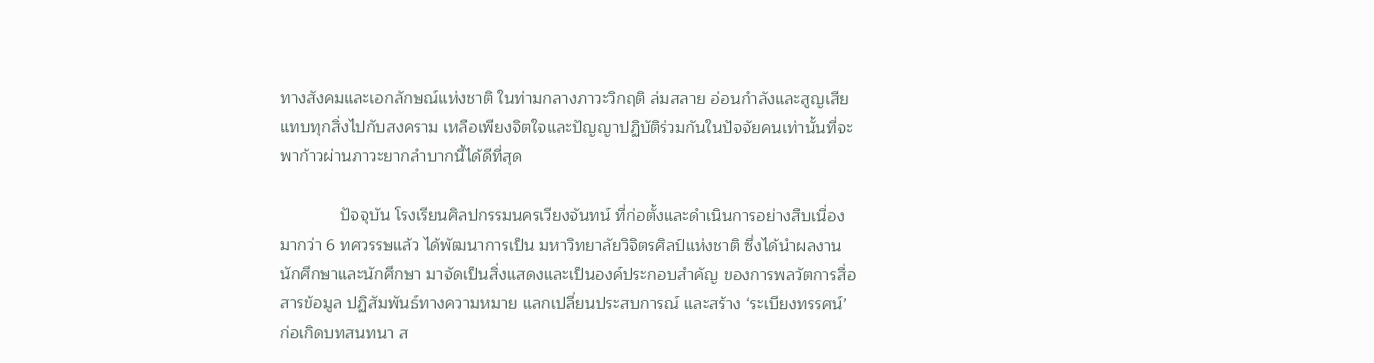ทางสังคมและเอกลักษณ์แห่งชาติ ในท่ามกลางภาวะวิกฤติ ล่มสลาย อ่อนกำลังและสูญเสียแทบทุกสิ่งไปกับสงคราม เหลือเพียงจิตใจและปัญญาปฏิบัติร่วมกันในปัจจัยคนเท่านั้นที่จะพาก้าวผ่านภาวะยากลำบากนี้ได้ดีที่สุด

             ปัจจุบัน โรงเรียนศิลปกรรมนครเวียงจันทน์ ที่ก่อตั้งและดำเนินการอย่างสืบเนื่องมากว่า 6 ทศวรรษแล้ว ได้พัฒนาการเป็น มหาวิทยาลัยวิจิตรศิลป์แห่งชาติ ซึ่งได้นำผลงานนักศึกษาและนักศึกษา มาจัดเป็นสิ่งแสดงและเป็นองค์ประกอบสำคัญ ของการพลวัตการสื่อสารข้อมูล ปฏิสัมพันธ์ทางความหมาย แลกเปลี่ยนประสบการณ์ และสร้าง ‘ระเบียงทรรศน์’ ก่อเกิดบทสนทนา ส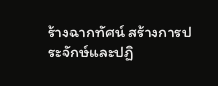ร้างฉากทัศน์ สร้างการประจักษ์และปฏิ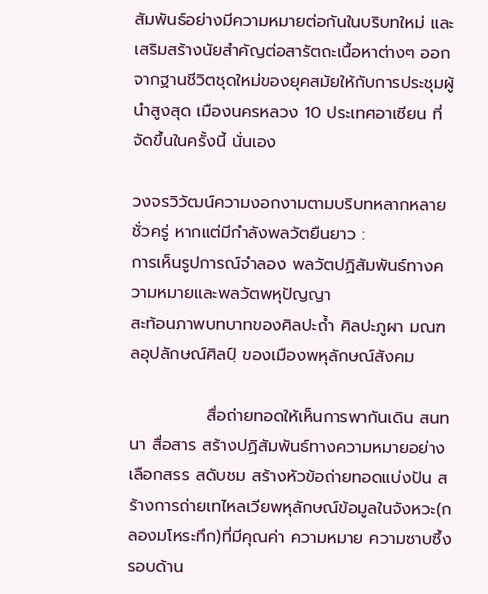สัมพันธ์อย่างมีความหมายต่อกันในบริบทใหม่ และเสริมสร้างนัยสำคัญต่อสารัตถะเนื้อหาต่างๆ ออกจากฐานชีวิตชุดใหม่ของยุคสมัยให้กับการประชุมผู้นำสูงสุด เมืองนครหลวง 10 ประเทศอาเซียน ที่จัดขึ้นในครั้งนี้ นั่นเอง

วงจรวิวัฒน์ความงอกงามตามบริบทหลากหลาย ชั่วครู่ หากแต่มีกำลังพลวัตยืนยาว :
การเห็นรูปการณ์จำลอง พลวัตปฏิสัมพันธ์ทางความหมายและพลวัตพหุปัญญา
สะท้อนภาพบทบาทของศิลปะถ้ำ ศิลปะภูผา มณฑลอุปลักษณ์ศิลปฺ์ ของเมืองพหุลักษณ์สังคม

             สื่อถ่ายทอดให้เห็นการพากันเดิน สนทนา สื่อสาร สร้างปฏิสัมพันธ์ทางความหมายอย่างเลือกสรร สดับชม สร้างหัวข้อถ่ายทอดแบ่งปัน สร้างการถ่ายเทไหลเวียพหุลักษณ์ข้อมูลในจังหวะ(กลองมโหระทึก)ที่มีคุณค่า ความหมาย ความซาบซึ้งรอบด้าน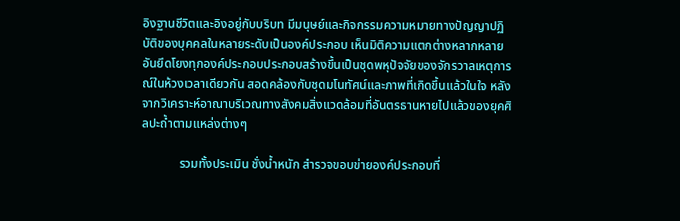อิงฐานชีวิตและอิงอยู่กับบริบท มีมนุษย์และกิจกรรมความหมายทางปัญญาปฏิบัติของบุคคลในหลายระดับเป็นองค์ประกอบ เห็นมิติความแตกต่างหลากหลาย อันยึดโยงทุกองค์ประกอบประกอบสร้างขึ้นเป็นชุดพหุปัจจัยของจักรวาลเหตุการณ์ในห้วงเวลาเดียวกัน สอดคล้องกับชุดมโนทัศน์และภาพที่เกิดขึ้นแล้วในใจ หลังจากวิเคราะห์อาณาบริเวณทางสังคมสิ่งแวดล้อมที่อันตรธานหายไปแล้วของยุคศิลปะถ้ำตามแหล่งต่างๆ

            รวมทั้งประเมิน ชั่งน้ำหนัก สำรวจขอบข่ายองค์ประกอบที่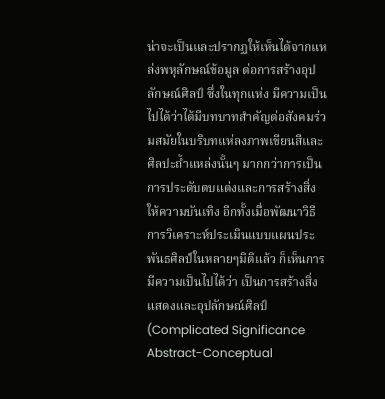น่าจะเป็นและปรากฏให้เห็นได้จากแหล่งพหุลักษณ์ข้อมูล ต่อการสร้างอุปลักษณ์ศิลป์ ซึ่งในทุกแห่ง มีความเป็นไปได้ว่าได้มีบทบาทสำคัญต่อสังคมร่วมสมัยในบริบทแห่ลงภาพเขียนสีและศิลปะถ้ำแหล่งนั้นๆ มากกว่าการเป็นการประดับตบแต่งและการสร้างสิ่งให้ความบันเทิง อีกทั้งเมื่อพัฒนาวิธีการวิเคราะห์ประเมินแบบแผนประพันธศิลป์ในหลายๆมิติแล้ว ก็เห็นการมีความเป็นไปได้ว่า เป็นการสร้างสิ่งแสดงและอุปลักษณ์ศิลป์ (Complicated Significance Abstract-Conceptual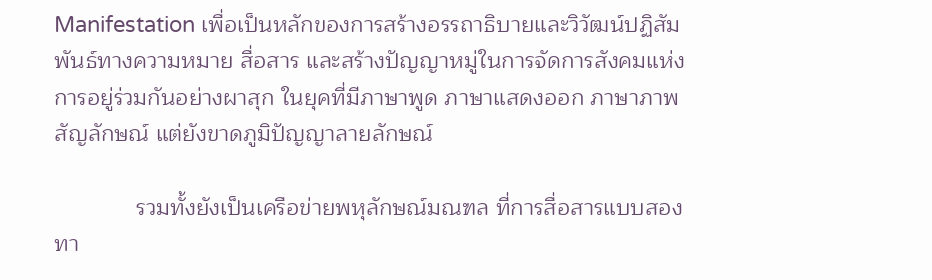Manifestation เพื่อเป็นหลักของการสร้างอรรถาธิบายและวิวัฒน์ปฏิสัมพันธ์ทางความหมาย สื่อสาร และสร้างปัญญาหมู่ในการจัดการสังคมแห่งการอยู่ร่วมกันอย่างผาสุก ในยุคที่มีภาษาพูด ภาษาแสดงออก ภาษาภาพ สัญลักษณ์ แต่ยังขาดภูมิปัญญาลายลักษณ์

             รวมทั้งยังเป็นเครือข่ายพหุลักษณ์มณฑล ที่การสื่อสารแบบสองทา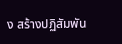ง สร้างปฏิสัมพัน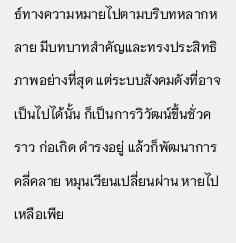ธ์ทางความหมายไปตามบริบทหลากหลาย มีบทบาทสำคัญและทรงประสิทธิภาพอย่างที่สุด แต่ระบบสังคมดังที่อาจเป็นไปได้นั้น ก็เป็นการวิวัฒน์ขึ้นชั่วคราว ก่อเกิด ดำรงอยู่ แล้วก็พัฒนาการคลี่คลาย หมุนเวียนเปลี่ยนผ่าน หายไป เหลือเพีย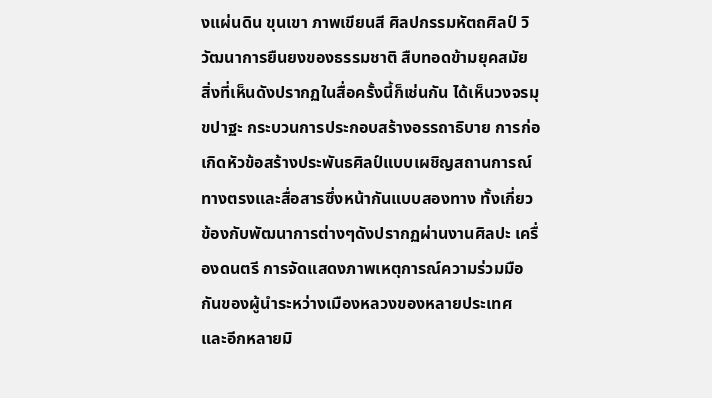งแผ่นดิน ขุนเขา ภาพเขียนสี ศิลปกรรมหัตถศิลป์ วิวัฒนาการยืนยงของธรรมชาติ สืบทอดข้ามยุคสมัย สิ่งที่เห็นดังปรากฏในสื่อครั้งนี้ก็เช่นกัน ได้เห็นวงจรมุขปาฐะ กระบวนการประกอบสร้างอรรถาธิบาย การก่อเกิดหัวข้อสร้างประพันธศิลป์แบบเผชิญสถานการณ์ทางตรงและสื่อสารซึ่งหน้ากันแบบสองทาง ทั้งเกี่ยวข้องกับพัฒนาการต่างๆดังปรากฏผ่านงานศิลปะ เครื่องดนตรี การจัดแสดงภาพเหตุการณ์ความร่วมมือกันของผู้นำระหว่างเมืองหลวงของหลายประเทศ และอีกหลายมิ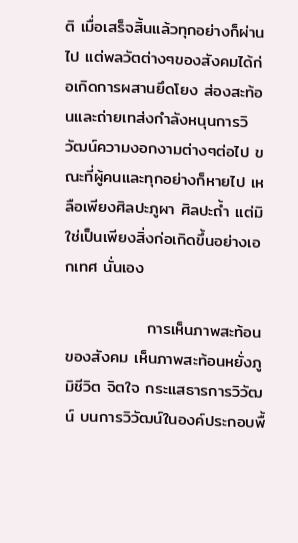ติ เมื่อเสร็จสิ้นแล้วทุกอย่างก็ผ่านไป แต่พลวัตต่างๆของสังคมได้ก่อเกิดการผสานยึดโยง ส่องสะท้อนและถ่ายเทส่งกำลังหนุนการวิวัฒน์ความงอกงามต่างๆต่อไป ขณะที่ผู้คนและทุกอย่างก็หายไป เหลือเพียงศิลปะภูผา ศิลปะถ้ำ แต่มิใช่เป็นเพียงสิ่งก่อเกิดขึ้นอย่างเอกเทศ นั่นเอง

              การเห็นภาพสะท้อนของสังคม เห็นภาพสะท้อนหยั่งภูมิชีวิต จิตใจ กระแสธารการวิวัฒน์ บนการวิวัฒน์ในองค์ประกอบพื้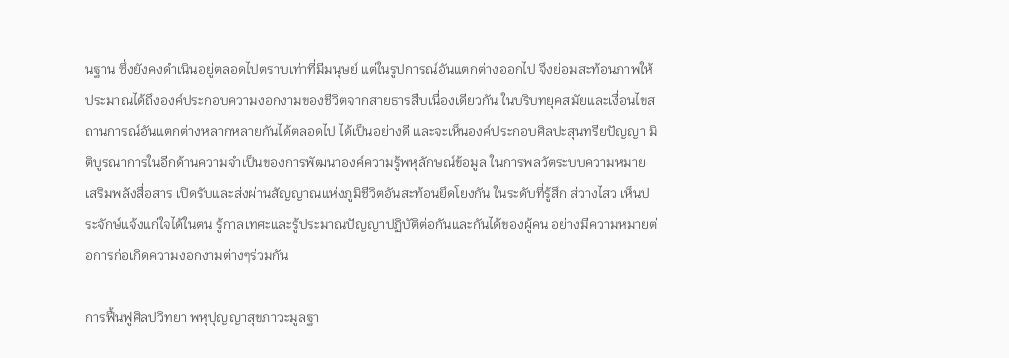นฐาน ซึ่งยังคงดำเนินอยู่ตลอดไปตราบเท่าที่มีมนุษย์ แต่ในรูปการณ์อันแตกต่างออกไป จึงย่อมสะท้อนภาพให้ประมาณได้ถึงองค์ประกอบความงอกงามของชีวิตจากสายธารสืบเนื่องเดียวกัน ในบริบทยุคสมัยและเงื่อนไขสถานการณ์อันแตกต่างหลากหลายกันได้ตลอดไป ได้เป็นอย่างดี และจะเห็นองค์ประกอบศิลปะสุนทรียปัญญา มิติบูรณาการในอีกด้านความจำเป็นของการพัฒนาองค์ความรู้พหุลักษณ์ข้อมูล ในการพลวัตระบบความหมาย เสริมพลังสื่อสาร เปิดรับและส่งผ่านสัญญาณแห่งภูมิชีวิตอันสะท้อนยึดโยงกัน ในระดับที่รู้สึก ส่วางไสว เห็นประจักษ์แจ้งแก่ใจได้ในตน รู้กาลเทศะและรู้ประมาณปัญญาปฏิบัติต่อกันและกันได้ของผู้คน อย่างมีความหมายต่อการก่อเกิดความงอกงามต่างๆร่วมกัน

การฟื้นฟูศิลปวิทยา พหุปุญญาสุขภาวะมูลฐา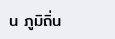น ภูมิถิ่น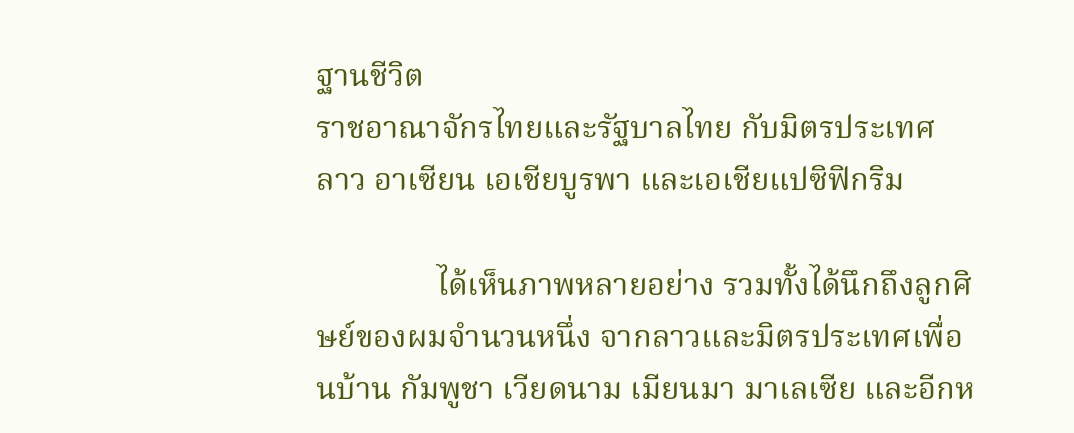ฐานชีวิต
ราชอาณาจักรไทยและรัฐบาลไทย กับมิตรประเทศ
ลาว อาเซียน เอเชียบูรพา และเอเชียแปซิฟิกริม

               ได้เห็นภาพหลายอย่าง รวมทั้งได้นึกถึงลูกศิษย์ของผมจำนวนหนึ่ง จากลาวและมิตรประเทศเพื่อนบ้าน กัมพูชา เวียดนาม เมียนมา มาเลเซีย และอีกห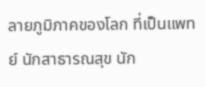ลายภูมิภาคของโลก ที่เป็นแพทย์ นักสาธารณสุข นัก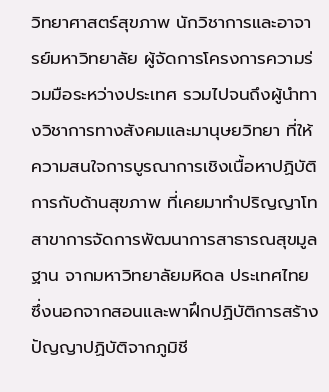วิทยาศาสตร์สุขภาพ นักวิชาการและอาจารย์มหาวิทยาลัย ผู้จัดการโครงการความร่วมมือระหว่างประเทศ รวมไปจนถึงผู้นำทางวิชาการทางสังคมและมานุษยวิทยา ที่ให้ความสนใจการบูรณาการเชิงเนื้อหาปฏิบัติการกับด้านสุขภาพ ที่เคยมาทำปริญญาโทสาขาการจัดการพัฒนาการสาธารณสุขมูลฐาน จากมหาวิทยาลัยมหิดล ประเทศไทย ซึ่งนอกจากสอนและพาฝึกปฏิบัติการสร้างปัญญาปฏิบัติจากภูมิชี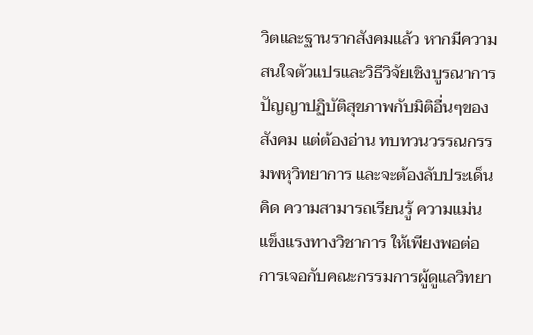วิตและฐานรากสังคมแล้ว หากมีความสนใจตัวแปรและวิธีวิจัยเชิงบูรณาการปัญญาปฏิบัติสุขภาพกับมิติอื่นๆของสังคม แต่ต้องอ่าน ทบทวนวรรณกรรมพหุวิทยาการ และจะต้องลับประเด็นคิด ความสามารถเรียนรู้ ความแม่นแข็งแรงทางวิชาการ ให้เพียงพอต่อการเจอกับคณะกรรมการผู้ดูแลวิทยา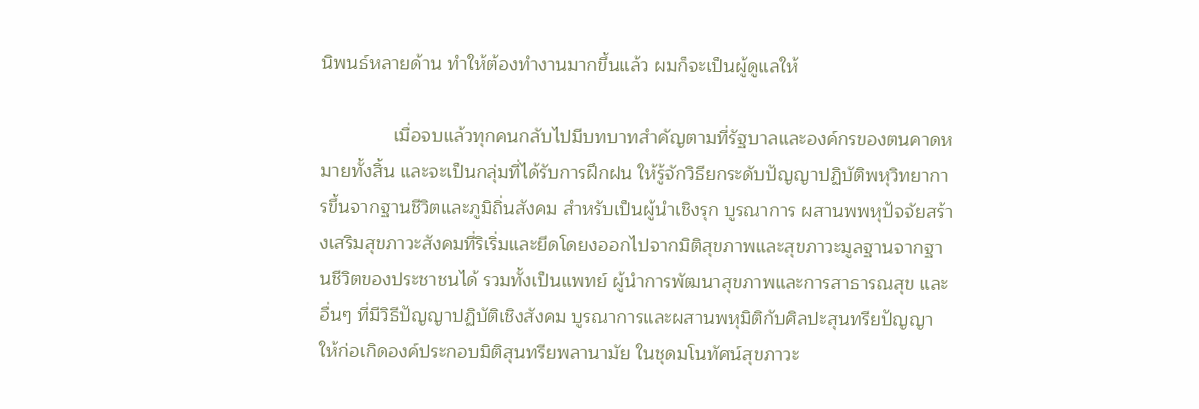นิพนธ์หลายด้าน ทำให้ต้องทำงานมากขึ้นแล้ว ผมก็จะเป็นผู้ดูแลให้

              เมื่อจบแล้วทุกคนกลับไปมีบทบาทสำคัญตามที่รัฐบาลและองค์กรของตนคาดหมายทั้งสิ้น และจะเป็นกลุ่มที่ได้รับการฝึกฝน ให้รู้จักวิธียกระดับปัญญาปฏิบัติพหุวิทยาการขึ้นจากฐานชีวิตและภูมิถิ่นสังคม สำหรับเป็นผู้นำเชิงรุก บูรณาการ ผสานพพหุปัจจัยสร้างเสริมสุขภาวะสังคมที่ริเริ่มและยึดโดยงออกไปจากมิติสุขภาพและสุขภาวะมูลฐานจากฐานชีวิตของประชาชนได้ รวมทั้งเป็นแพทย์ ผู้นำการพัฒนาสุขภาพและการสาธารณสุข และอื่นๆ ที่มีวิธีปัญญาปฏิบัติเชิงสังคม บูรณาการและผสานพหุมิติกับศิลปะสุนทรียปัญญา ให้ก่อเกิดองค์ประกอบมิติสุนทรียพลานามัย ในชุดมโนทัศน์สุขภาวะ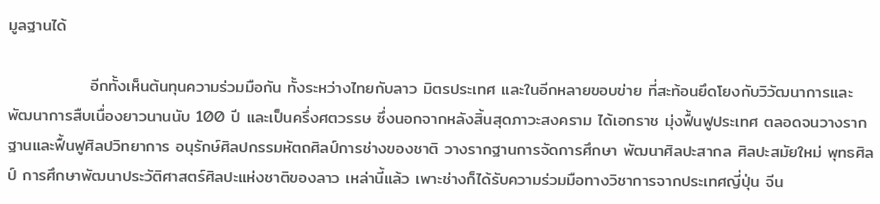มูลฐานได้

              อีกทั้งเห็นต้นทุนความร่วมมือกัน ทั้งระหว่างไทยกับลาว มิตรประเทศ และในอีกหลายขอบข่าย ที่สะท้อนยึดโยงกับวิวัฒนาการและพัฒนาการสืบเนื่องยาวนานนับ 100 ปี และเป็นครึ่งศตวรรษ ซึ่งนอกจากหลังสิ้นสุดภาวะสงคราม ได้เอกราช มุ่งฟื้นฟูประเทศ ตลอดจนวางรากฐานและฟื้นฟูศิลปวิทยาการ อนุรักษ์ศิลปกรรมหัตถศิลป์การช่างของชาติ วางรากฐานการจัดการศึกษา พัฒนาศิลปะสากล ศิลปะสมัยใหม่ พุทธศิลป์ การศึกษาพัฒนาประวัติศาสตร์ศิลปะแห่งชาติของลาว เหล่านี้แล้ว เพาะช่างก็ได้รับความร่วมมือทางวิชาการจากประเทศญี่ปุ่น จีน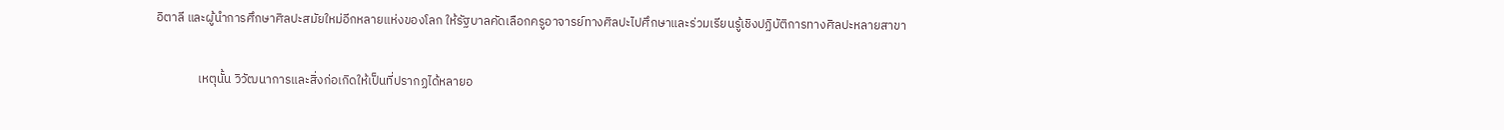อิตาลี และผู้นำการศึกษาศิลปะสมัยใหม่อีกหลายแห่งของโลก ให้รัฐบาลคัดเลือกครูอาจารย์ทางศิลปะไปศึกษาและร่วมเรียนรู้เชิงปฏิบัติการทางศิลปะหลายสาขา

               เหตุนั้น วิวัฒนาการและสิ่งก่อเกิดให้เป็นที่ปรากฏได้หลายอ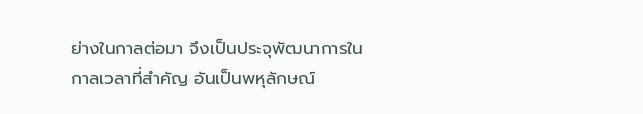ย่างในกาลต่อมา จึงเป็นประจุพัฒนาการในกาลเวลาที่สำคัญ อันเป็นพหุลักษณ์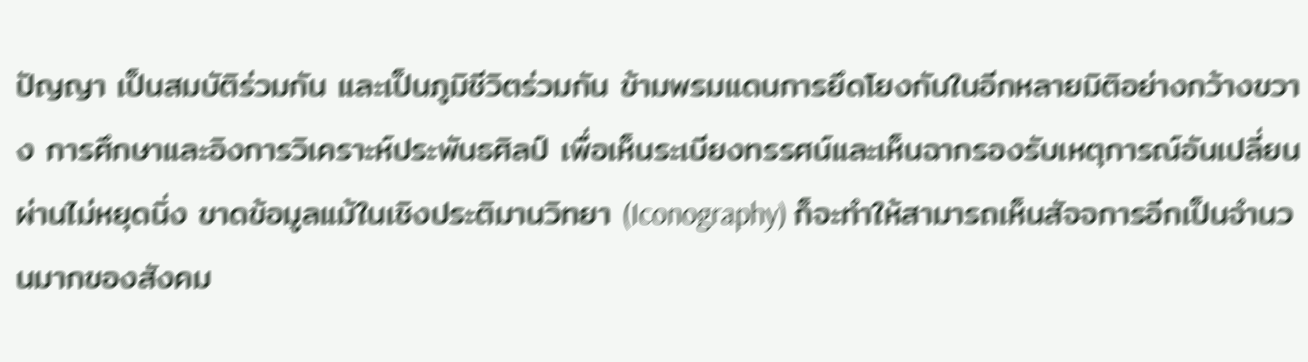ปัญญา เป็นสมบัติร่วมกัน และเป็นภูมิชีวิตร่วมกัน ข้ามพรมแดนการยึดโยงกันในอีกหลายมิติอย่างกว้างขวาง การศึกษาและอิงการวิเคราะห์ประพันธศิลป์ เพื่อเห็นระเบียงทรรศน์และเห็นฉากรองรับเหตุการณ์อันเปลี่ยนผ่านไม่หยุดนิ่ง ขาดข้อมูลแม้ในเชิงประติมานวิทยา (Iconography) ก็จะทำให้สามารถเห็นสัจจการอีกเป็นจำนวนมากของสังคม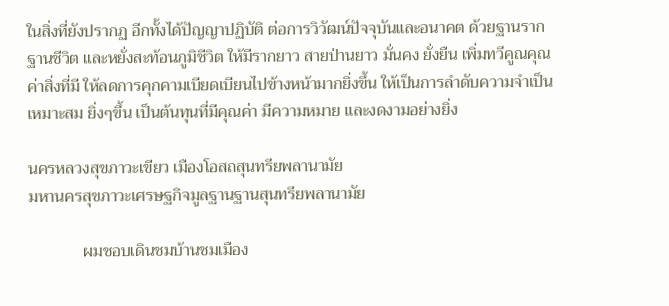ในสิ่งที่ยังปรากฏ อีกทั้งได้ปัญญาปฏิบัติ ต่อการวิวัฒน์ปัจจุบันและอนาคต ด้วยฐานราก ฐานชีวิต และหยั่งสะท้อนภูมิชีวิต ให้มีรากยาว สายป่านยาว มั่นคง ยั่งยืน เพิ่มทวีคูณคุณค่าสิ่งที่มี ให้ลดการคุกคามเบียดเบียนไปข้างหน้ามากยิ่งขึ้น ให้เป็นการลำดับความจำเป็นเหมาะสม ยิ่งๆขึ้น เป็นต้นทุนที่มีคุณค่า มีความหมาย และงดงามอย่างยิ่ง

นครหลวงสุขภาวะเขียว เมืองโอสถสุนทรียพลานามัย
มหานครสุขภาวะเศรษฐกิจมูลฐานฐานสุนทรียพลานามัย

             ผมชอบเดินชมบ้านชมเมือง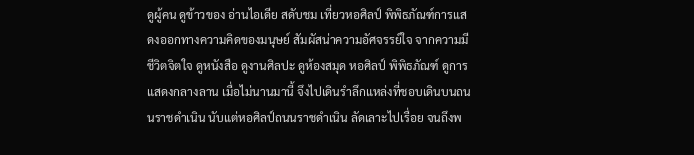ดูผู้คน ดูข้าวของ อ่านไอเดีย สดับชม เที่ยวหอศิลป์ พิพิธภัณฑ์การแสดงออกทางความคิดของมนุษย์ สัมผัสน่าความอัศจรรย์ใจ จากความมีชีวิตจิตใจ ดูหนังสือ ดูงานศิลปะ ดูห้องสมุด หอศิลป์ พิพิธภัณฑ์ ดูการแสดงกลางลาน เมื่อไม่นานมานี้ จึงไปเดินรำลึกแหล่งที่ชอบเดินบนถนนราชดำเนิน นับแต่หอศิลป์ถนนราชดำเนิน ลัดเลาะไปเรื่อย จนถึงพ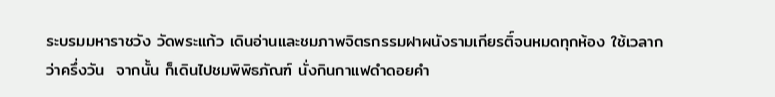ระบรมมหาราชวัง วัดพระแก้ว เดินอ่านและชมภาพจิตรกรรมฝาผนังรามเกียรติ์จนหมดทุกห้อง ใช้เวลากว่าครึ่งวัน  จากนั้น ก็เดินไปชมพิพิธภัณฑ์ นั่งกินกาแฟดำดอยคำ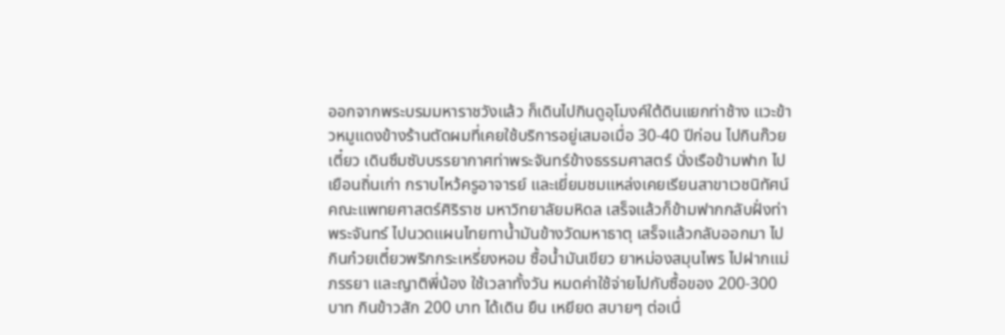ออกจากพระบรมมหาราชวังแล้ว ก็เดินไปกินดูอุโมงค์ใต้ดินแยกท่าช้าง แวะข้าวหมูแดงข้างร้านตัดผมที่เคยใช้บริการอยู่เสมอเมื่อ 30-40 ปีก่อน ไปกินก๊วยเตี๋ยว เดินซึมซับบรรยากาศท่าพระจันทร์ข้างธรรมศาสตร์ นั่งเรือข้ามฟาก ไปเยือนถิ่นเก่า กราบไหว้ครูอาจารย์ และเยี่ยมชมแหล่งเคยเรียนสาขาเวชนิทัศน์ คณะแพทยศาสตร์ศิริราช มหาวิทยาลัยมหิดล เสร็จแล้วก็ข้ามฟากกลับฝั่งท่าพระจันทร์ ไปนวดแผนไทยทาน้ำมันข้างวัดมหาธาตุ เสร็จแล้วกลับออกมา ไปกินก๋วยเตี๋ยวพริกกระเหรี่ยงหอม ซื้อน้ำมันเขียว ยาหม่องสมุนไพร ไปฝากแม่ ภรรยา และญาติพี่น้อง ใช้เวลาทั้งวัน หมดค่าใช้จ่ายไปกับซื้อของ 200-300 บาท กินข้าวสัก 200 บาท ได้เดิน ยืน เหยียด สบายๆ ต่อเนื่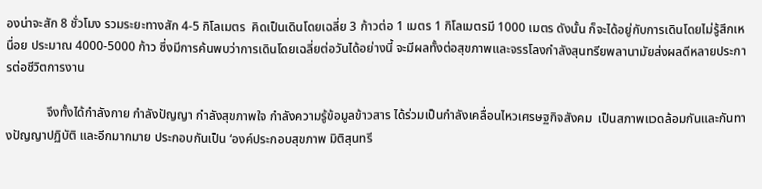องน่าจะสัก 8 ชั่วโมง รวมระยะทางสัก 4-5 กิโลเมตร  คิดเป็นเดินโดยเฉลี่ย 3 ก้าวต่อ 1 เมตร 1 กิโลเมตรมี 1000 เมตร ดังนั้น ก็จะได้อยู่กับการเดินโดยไม่รู้สึกเหนื่อย ประมาณ 4000-5000 ก้าว ซึ่งมีการค้นพบว่าการเดินโดยเฉลี่ยต่อวันได้อย่างนี้ จะมีผลทั้งต่อสุขภาพและจรรโลงกำลังสุนทรียพลานามัยส่งผลดีหลายประการต่อชีวิตการงาน

             จึงทั้งได้กำลังกาย กำลังปัญญา กำลังสุขภาพใจ กำลังความรู้ข้อมูลข้าวสาร ได้ร่วมเป็นกำลังเคลื่อนไหวเศรษฐกิจสังคม  เป็นสภาพแวดล้อมกันและกันทางปัญญาปฏิบัติ และอีกมากมาย ประกอบกันเป็น ‘องค์ประกอบสุขภาพ มิติสุนทรี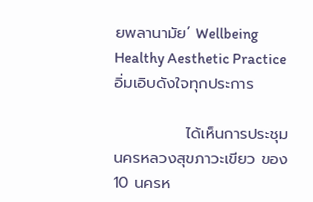ยพลานามัย’ Wellbeing Healthy Aesthetic Practice อิ่มเอิบดังใจทุกประการ

             ได้เห็นการประชุมนครหลวงสุขภาวะเขียว ของ 10 นครห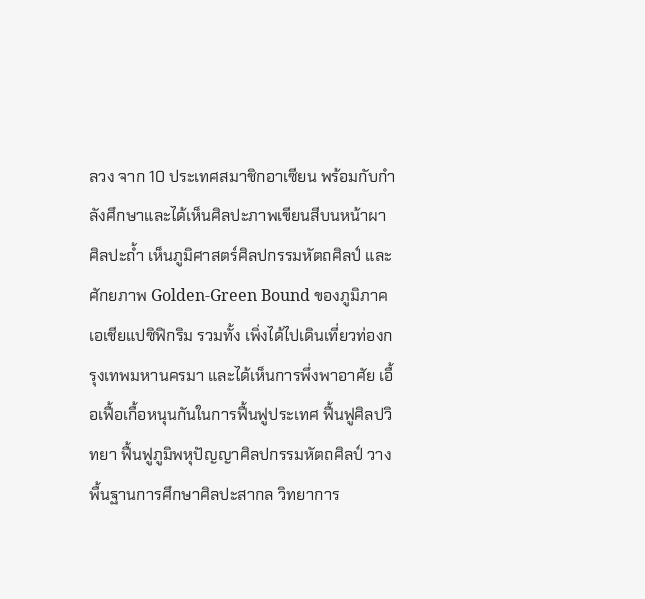ลวง จาก 10 ประเทศสมาชิกอาเซียน พร้อมกับกำลังศึกษาและได้เห็นศิลปะภาพเขียนสีบนหน้าผา ศิลปะถ้ำ เห็นภูมิศาสตร์ศิลปกรรมหัตถศิลป์ และศักยภาพ Golden-Green Bound ของภูมิภาคเอเชียแปซิฟิกริม รวมทั้ง เพิ่งได้ไปเดินเที่ยวท่องกรุงเทพมหานครมา และได้เห็นการพึ่งพาอาศัย เอื้อเฟื้อเกื้อหนุนกันในการฟื้นฟูประเทศ ฟื้นฟูศิลปวิทยา ฟื้นฟูภูมิพหุปัญญาศิลปกรรมหัตถศิลป์ วางพื้นฐานการศึกษาศิลปะสากล วิทยาการ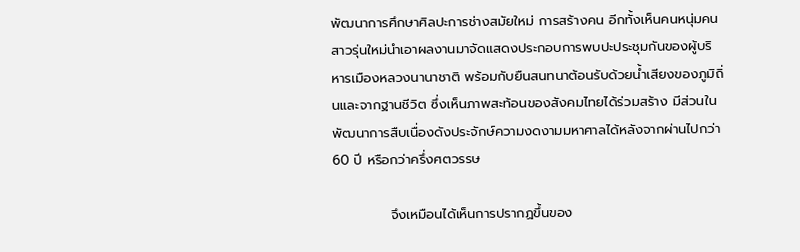พัฒนาการศึกษาศิลปะการช่างสมัยใหม่ การสร้างคน อีกทั้งเห็นคนหนุ่มคนสาวรุ่นใหม่นำเอาผลงานมาจัดแสดงประกอบการพบปะประชุมกันของผู้บริหารเมืองหลวงนานาชาติ พร้อมกับยืนสนทนาต้อนรับด้วยน้ำเสียงของภูมิถิ่นและจากฐานชีวิต ซึ่งเห็นภาพสะท้อนของสังคมไทยได้ร่วมสร้าง มีส่วนในพัฒนาการสืบเนื่องดังประจักษ์ความงดงามมหาศาลได้หลังจากผ่านไปกว่า 60 ปี หรือกว่าครึ่งศตวรรษ

            จึงเหมือนได้เห็นการปรากฏขึ้นของ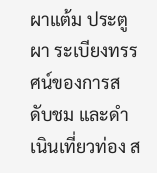ผาแต้ม ประตูผา ระเบียงทรรศน์ของการสดับชม และดำเนินเที่ยวท่อง ส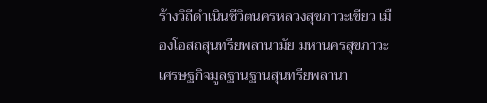ร้างวิถีดำเนินชีวิตนครหลวงสุขภาวะเขียว เมืองโอสถสุนทรียพลานามัย มหานครสุขภาวะเศรษฐกิจมูลฐานฐานสุนทรียพลานา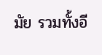มัย รวมทั้งอี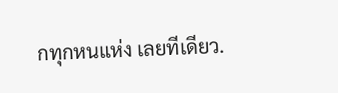กทุกหนแห่ง เลยทีเดียว.